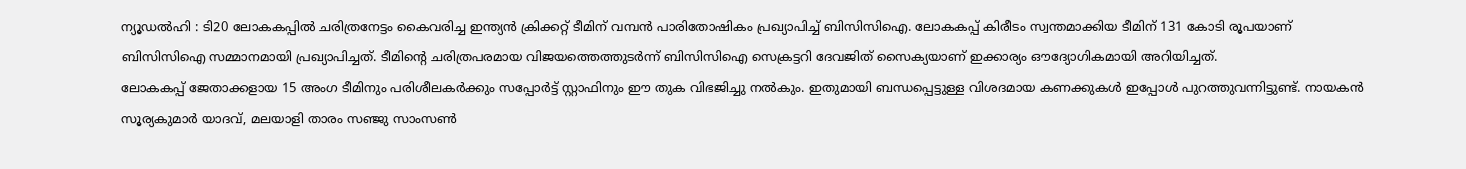ന്യൂഡൽഹി : ടി20 ലോകകപ്പിൽ ചരിത്രനേട്ടം കൈവരിച്ച ഇന്ത്യൻ ക്രിക്കറ്റ് ടീമിന് വമ്പൻ പാരിതോഷികം പ്രഖ്യാപിച്ച് ബിസിസിഐ. ലോകകപ്പ് കിരീടം സ്വന്തമാക്കിയ ടീമിന് 131 കോടി രൂപയാണ് ബിസിസിഐ സമ്മാനമായി പ്രഖ്യാപിച്ചത്. ടീമിന്റെ ചരിത്രപരമായ വിജയത്തെത്തുടർന്ന് ബിസിസിഐ സെക്രട്ടറി ദേവജിത് സൈക്യയാണ് ഇക്കാര്യം ഔദ്യോഗികമായി അറിയിച്ചത്.
ലോകകപ്പ് ജേതാക്കളായ 15 അംഗ ടീമിനും പരിശീലകർക്കും സപ്പോർട്ട് സ്റ്റാഫിനും ഈ തുക വിഭജിച്ചു നൽകും. ഇതുമായി ബന്ധപ്പെട്ടുള്ള വിശദമായ കണക്കുകൾ ഇപ്പോൾ പുറത്തുവന്നിട്ടുണ്ട്. നായകൻ സൂര്യകുമാർ യാദവ്, മലയാളി താരം സഞ്ജു സാംസൺ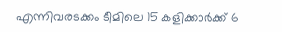എന്നിവരടക്കം ടീമിലെ 15 കളിക്കാർക്ക് 6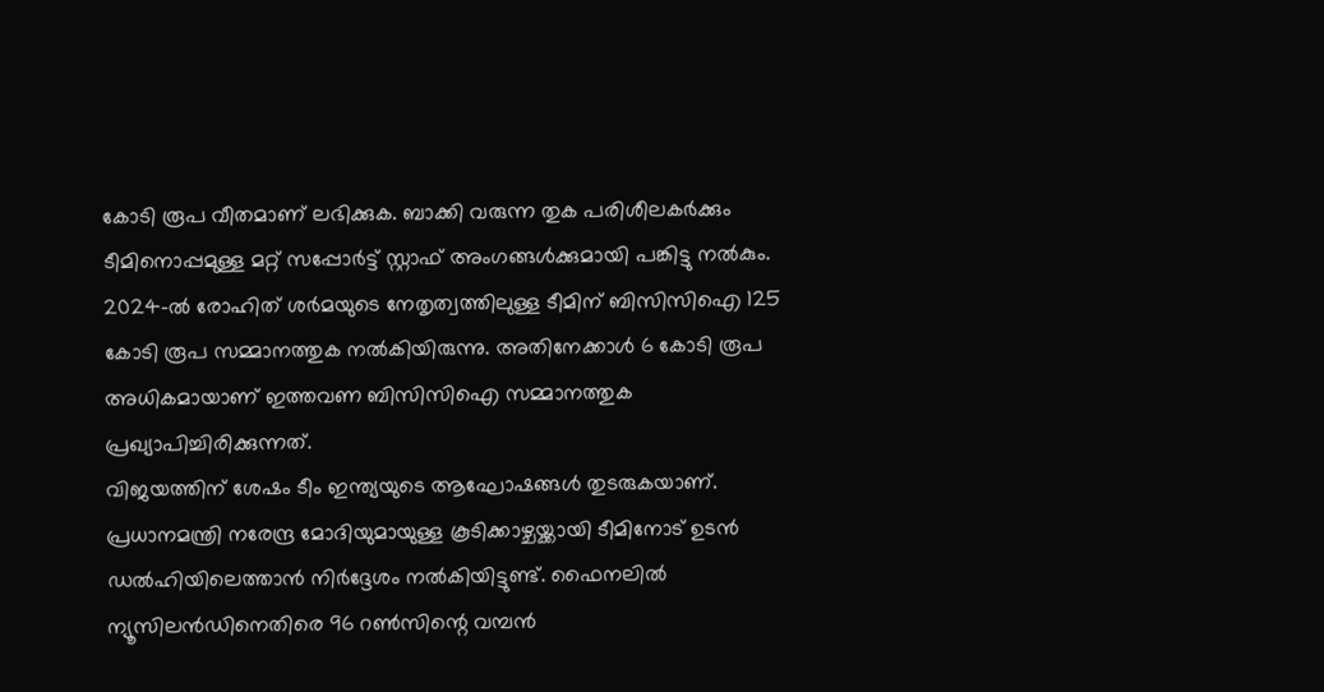കോടി രൂപ വീതമാണ് ലഭിക്കുക. ബാക്കി വരുന്ന തുക പരിശീലകർക്കും ടീമിനൊപ്പമുള്ള മറ്റ് സപ്പോർട്ട് സ്റ്റാഫ് അംഗങ്ങൾക്കുമായി പങ്കിട്ടു നൽകും.
2024-ൽ രോഹിത് ശർമയുടെ നേതൃത്വത്തിലുള്ള ടീമിന് ബിസിസിഐ 125 കോടി രൂപ സമ്മാനത്തുക നൽകിയിരുന്നു. അതിനേക്കാൾ 6 കോടി രൂപ അധികമായാണ് ഇത്തവണ ബിസിസിഐ സമ്മാനത്തുക പ്രഖ്യാപിച്ചിരിക്കുന്നത്.
വിജയത്തിന് ശേഷം ടീം ഇന്ത്യയുടെ ആഘോഷങ്ങൾ തുടരുകയാണ്. പ്രധാനമന്ത്രി നരേന്ദ്ര മോദിയുമായുള്ള കൂടിക്കാഴ്ചയ്ക്കായി ടീമിനോട് ഉടൻ ഡൽഹിയിലെത്താൻ നിർദ്ദേശം നൽകിയിട്ടുണ്ട്. ഫൈനലിൽ ന്യൂസിലൻഡിനെതിരെ 96 റൺസിന്റെ വമ്പൻ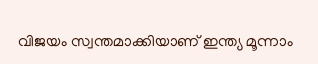വിജയം സ്വന്തമാക്കിയാണ് ഇന്ത്യ മൂന്നാം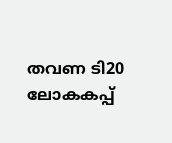തവണ ടി20 ലോകകപ്പ്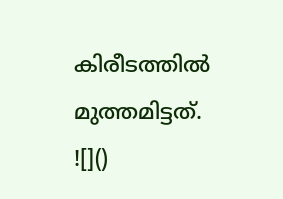കിരീടത്തിൽ മുത്തമിട്ടത്.
![]()